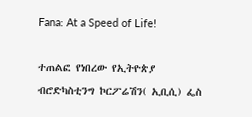Fana: At a Speed of Life!

ተጠልፎ የነበረው የኢትዮጵያ ብሮድካስቲንግ ኮርፖሬሽን( ኢቢሲ) ፌስ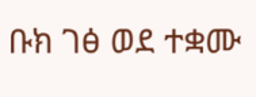ቡክ ገፅ ወደ ተቋሙ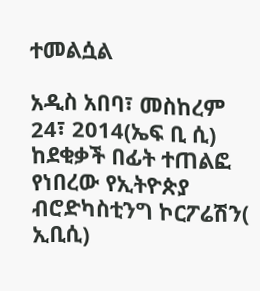ተመልሷል

አዲስ አበባ፣ መስከረም 24፣ 2014(ኤፍ ቢ ሲ) ከደቂቃች በፊት ተጠልፎ የነበረው የኢትዮጵያ ብሮድካስቲንግ ኮርፖሬሽን( ኢቢሲ)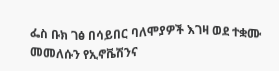ፌስ ቡክ ገፅ በሳይበር ባለሞያዎች እገዛ ወደ ተቋሙ መመለሱን የኢኖቬሽንና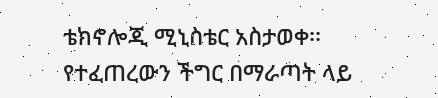ቴክኖሎጂ ሚኒስቴር አስታወቀ፡፡
የተፈጠረውን ችግር በማራጣት ላይ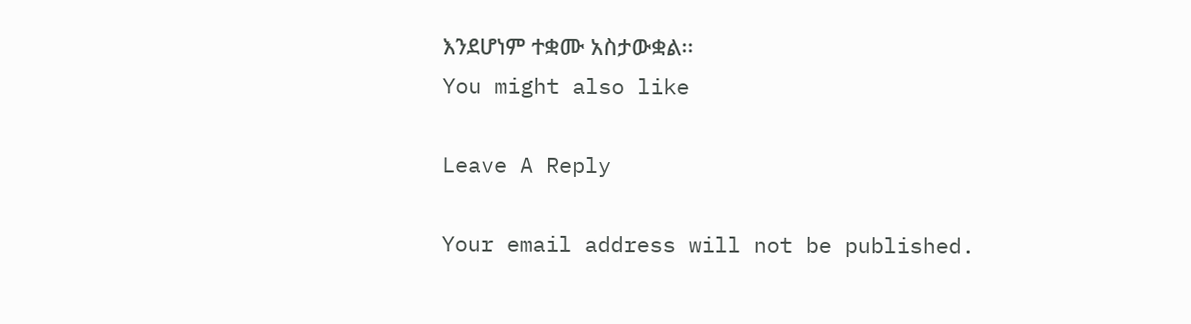እንደሆነም ተቋሙ አስታውቋል፡፡
You might also like

Leave A Reply

Your email address will not be published.